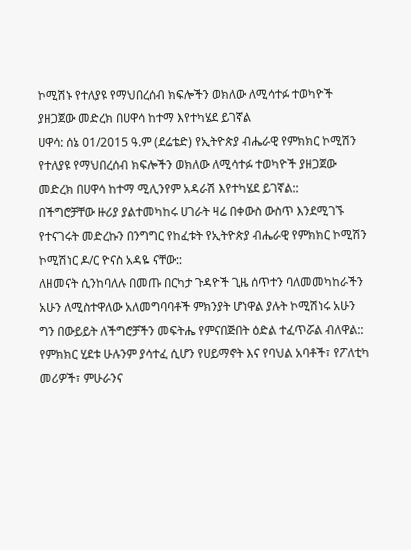ኮሚሽኑ የተለያዩ የማህበረሰብ ክፍሎችን ወክለው ለሚሳተፉ ተወካዮች ያዘጋጀው መድረክ በሀዋሳ ከተማ እየተካሄደ ይገኛል
ሀዋሳ: ሰኔ 01/2015 ዓ.ም (ደሬቴድ) የኢትዮጵያ ብሔራዊ የምክክር ኮሚሽን የተለያዩ የማህበረሰብ ክፍሎችን ወክለው ለሚሳተፉ ተወካዮች ያዘጋጀው መድረክ በሀዋሳ ከተማ ሚሊንየም አዳራሽ እየተካሄደ ይገኛል::
በችግሮቻቸው ዙሪያ ያልተመካከሩ ሀገራት ዛሬ በቀውስ ውስጥ እንደሚገኙ የተናገሩት መድረኩን በንግግር የከፈቱት የኢትዮጵያ ብሔራዊ የምክክር ኮሚሽን ኮሚሽነር ዶ/ር ዮናስ አዳዬ ናቸው::
ለዘመናት ሲንከባለሉ በመጡ በርካታ ጉዳዮች ጊዜ ሰጥተን ባለመመካከራችን አሁን ለሚስተዋለው አለመግባባቶች ምክንያት ሆነዋል ያሉት ኮሚሽነሩ አሁን ግን በውይይት ለችግሮቻችን መፍትሔ የምናበጅበት ዕድል ተፈጥሯል ብለዋል::
የምክክር ሂደቱ ሁሉንም ያሳተፈ ሲሆን የሀይማኖት እና የባህል አባቶች፣ የፖለቲካ መሪዎች፣ ምሁራንና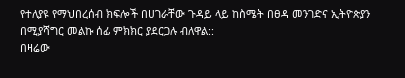የተለያዩ የማህበረሰብ ክፍሎች በሀገራቸው ጉዳይ ላይ ከስሜት በፀዳ መንገድና ኢትዮጵያን በሚያሻግር መልኩ ሰፊ ምክክር ያደርጋሉ ብለዋል::
በዛሬው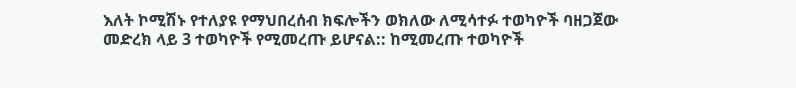እለት ኮሚሽኑ የተለያዩ የማህበረሰብ ክፍሎችን ወክለው ለሚሳተፉ ተወካዮች ባዘጋጀው መድረክ ላይ 3 ተወካዮች የሚመረጡ ይሆናል:: ከሚመረጡ ተወካዮች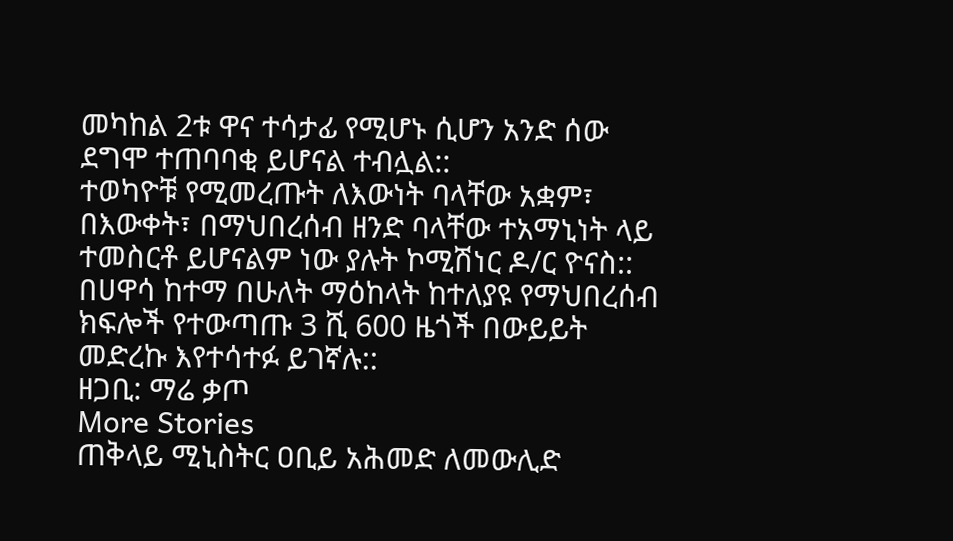መካከል 2ቱ ዋና ተሳታፊ የሚሆኑ ሲሆን አንድ ሰው ደግሞ ተጠባባቂ ይሆናል ተብሏል::
ተወካዮቹ የሚመረጡት ለእውነት ባላቸው አቋም፣ በእውቀት፣ በማህበረሰብ ዘንድ ባላቸው ተአማኒነት ላይ ተመስርቶ ይሆናልም ነው ያሉት ኮሚሽነር ዶ/ር ዮናስ::
በሀዋሳ ከተማ በሁለት ማዕከላት ከተለያዩ የማህበረሰብ ክፍሎች የተውጣጡ 3 ሺ 600 ዜጎች በውይይት መድረኩ እየተሳተፉ ይገኛሉ::
ዘጋቢ: ማሬ ቃጦ
More Stories
ጠቅላይ ሚኒስትር ዐቢይ አሕመድ ለመውሊድ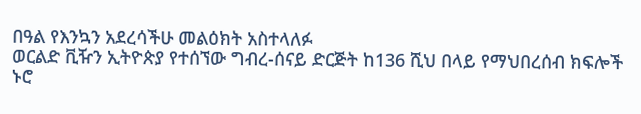በዓል የእንኳን አደረሳችሁ መልዕክት አስተላለፉ
ወርልድ ቪዥን ኢትዮጵያ የተሰኘው ግብረ-ሰናይ ድርጅት ከ136 ሺህ በላይ የማህበረሰብ ክፍሎች ኑሮ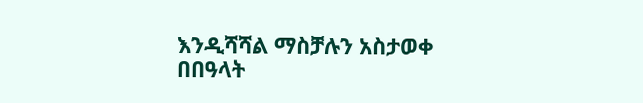እንዲሻሻል ማስቻሉን አስታወቀ
በበዓላት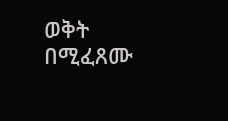ወቅት በሚፈጸሙ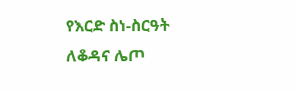የእርድ ስነ-ስርዓት ለቆዳና ሌጦ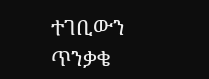ተገቢውን ጥንቃቄ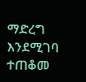ማድረግ እንደሚገባ ተጠቆመ